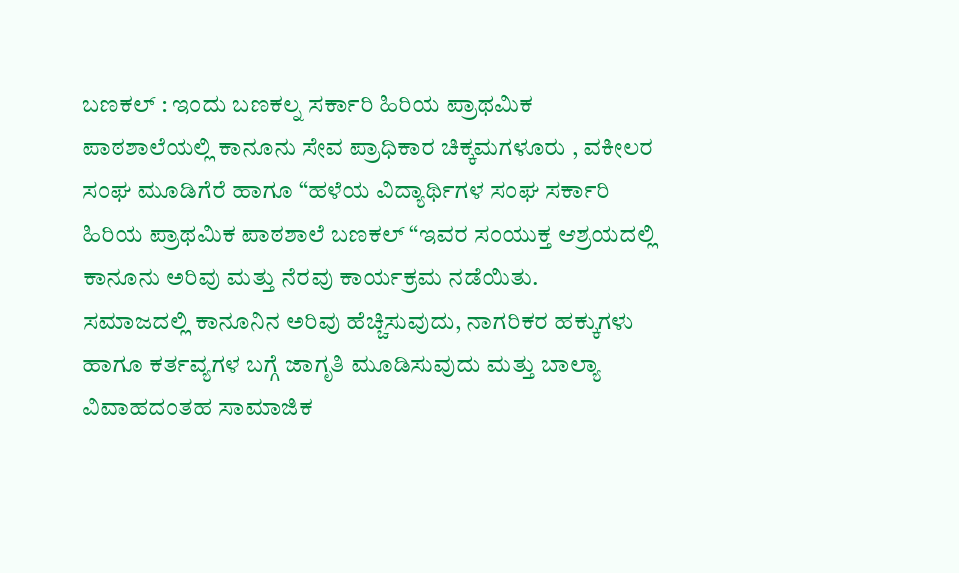ಬಣಕಲ್ : ಇಂದು ಬಣಕಲ್ನ ಸರ್ಕಾರಿ ಹಿರಿಯ ಪ್ರಾಥಮಿಕ ಪಾಠಶಾಲೆಯಲ್ಲಿ ಕಾನೂನು ಸೇವ ಪ್ರಾಧಿಕಾರ ಚಿಕ್ಕಮಗಳೂರು , ವಕೀಲರ ಸಂಘ ಮೂಡಿಗೆರೆ ಹಾಗೂ “ಹಳೆಯ ವಿದ್ಯಾರ್ಥಿಗಳ ಸಂಘ ಸರ್ಕಾರಿ ಹಿರಿಯ ಪ್ರಾಥಮಿಕ ಪಾಠಶಾಲೆ ಬಣಕಲ್ “ಇವರ ಸಂಯುಕ್ತ ಆಶ್ರಯದಲ್ಲಿ ಕಾನೂನು ಅರಿವು ಮತ್ತು ನೆರವು ಕಾರ್ಯಕ್ರಮ ನಡೆಯಿತು.
ಸಮಾಜದಲ್ಲಿ ಕಾನೂನಿನ ಅರಿವು ಹೆಚ್ಚಿಸುವುದು, ನಾಗರಿಕರ ಹಕ್ಕುಗಳು ಹಾಗೂ ಕರ್ತವ್ಯಗಳ ಬಗ್ಗೆ ಜಾಗೃತಿ ಮೂಡಿಸುವುದು ಮತ್ತು ಬಾಲ್ಯಾ ವಿವಾಹದಂತಹ ಸಾಮಾಜಿಕ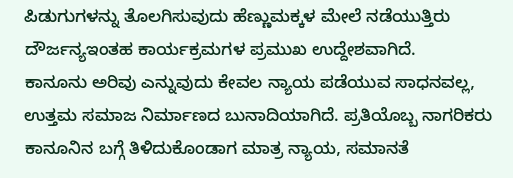ಪಿಡುಗುಗಳನ್ನು ತೊಲಗಿಸುವುದು ಹೆಣ್ಣುಮಕ್ಕಳ ಮೇಲೆ ನಡೆಯುತ್ತಿರು ದೌರ್ಜನ್ಯಇಂತಹ ಕಾರ್ಯಕ್ರಮಗಳ ಪ್ರಮುಖ ಉದ್ದೇಶವಾಗಿದೆ.
ಕಾನೂನು ಅರಿವು ಎನ್ನುವುದು ಕೇವಲ ನ್ಯಾಯ ಪಡೆಯುವ ಸಾಧನವಲ್ಲ, ಉತ್ತಮ ಸಮಾಜ ನಿರ್ಮಾಣದ ಬುನಾದಿಯಾಗಿದೆ. ಪ್ರತಿಯೊಬ್ಬ ನಾಗರಿಕರು ಕಾನೂನಿನ ಬಗ್ಗೆ ತಿಳಿದುಕೊಂಡಾಗ ಮಾತ್ರ ನ್ಯಾಯ, ಸಮಾನತೆ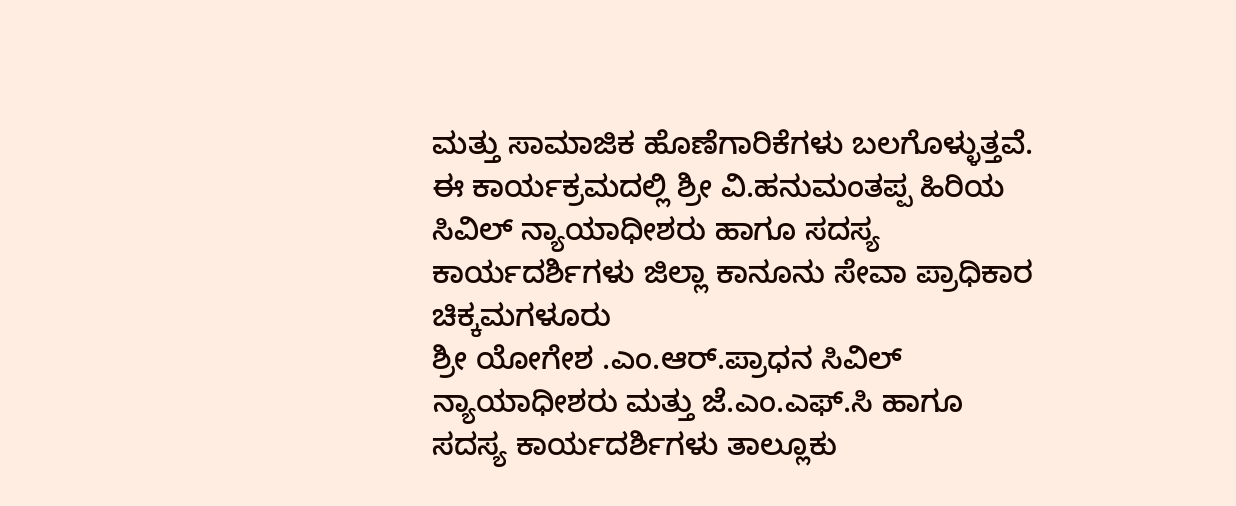ಮತ್ತು ಸಾಮಾಜಿಕ ಹೊಣೆಗಾರಿಕೆಗಳು ಬಲಗೊಳ್ಳುತ್ತವೆ.
ಈ ಕಾರ್ಯಕ್ರಮದಲ್ಲಿ ಶ್ರೀ ವಿ.ಹನುಮಂತಪ್ಪ ಹಿರಿಯ ಸಿವಿಲ್ ನ್ಯಾಯಾಧೀಶರು ಹಾಗೂ ಸದಸ್ಯ ಕಾರ್ಯದರ್ಶಿಗಳು ಜಿಲ್ಲಾ ಕಾನೂನು ಸೇವಾ ಪ್ರಾಧಿಕಾರ ಚಿಕ್ಕಮಗಳೂರು
ಶ್ರೀ ಯೋಗೇಶ .ಎಂ.ಆರ್.ಪ್ರಾಧನ ಸಿವಿಲ್ ನ್ಯಾಯಾಧೀಶರು ಮತ್ತು ಜೆ.ಎಂ.ಎಫ್.ಸಿ ಹಾಗೂ ಸದಸ್ಯ ಕಾರ್ಯದರ್ಶಿಗಳು ತಾಲ್ಲೂಕು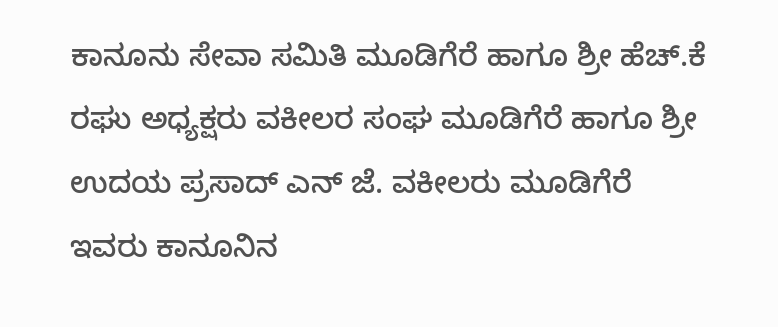ಕಾನೂನು ಸೇವಾ ಸಮಿತಿ ಮೂಡಿಗೆರೆ ಹಾಗೂ ಶ್ರೀ ಹೆಚ್.ಕೆ ರಘು ಅಧ್ಯಕ್ಷರು ವಕೀಲರ ಸಂಘ ಮೂಡಿಗೆರೆ ಹಾಗೂ ಶ್ರೀ ಉದಯ ಪ್ರಸಾದ್ ಎನ್ ಜೆ. ವಕೀಲರು ಮೂಡಿಗೆರೆ ಇವರು ಕಾನೂನಿನ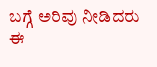ಬಗ್ಗೆ ಅರಿವು ನೀಡಿದರು
ಈ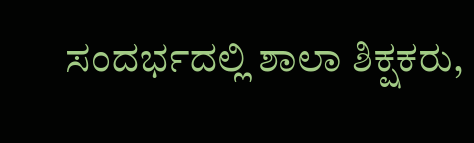ಸಂದರ್ಭದಲ್ಲಿ ಶಾಲಾ ಶಿಕ್ಷಕರು,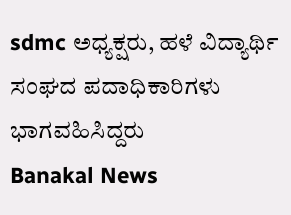sdmc ಅಧ್ಯಕ್ಷರು, ಹಳೆ ವಿದ್ಯಾರ್ಥಿ ಸಂಘದ ಪದಾಧಿಕಾರಿಗಳು ಭಾಗವಹಿಸಿದ್ದರು
Banakal News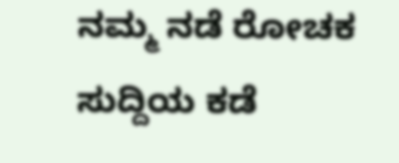ನಮ್ಮ ನಡೆ ರೋಚಕ ಸುದ್ದಿಯ ಕಡೆ